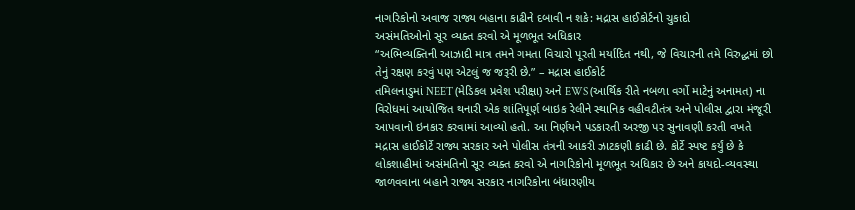નાગરિકોનો અવાજ રાજ્ય બહાના કાઢીને દબાવી ન શકે: મદ્રાસ હાઈકોર્ટનો ચુકાદો
અસંમતિઓનો સૂર વ્યક્ત કરવો એ મૂળભૂત અધિકાર
“અભિવ્યક્તિની આઝાદી માત્ર તમને ગમતા વિચારો પૂરતી મર્યાદિત નથી, જે વિચારની તમે વિરુદ્ધમાં છો તેનું રક્ષણ કરવું પણ એટલું જ જરૂરી છે.” – મદ્રાસ હાઈકોર્ટ
તમિલનાડુમાં NEET (મેડિકલ પ્રવેશ પરીક્ષા) અને EWS (આર્થિક રીતે નબળા વર્ગો માટેનું અનામત) ના વિરોધમાં આયોજિત થનારી એક શાંતિપૂર્ણ બાઇક રેલીને સ્થાનિક વહીવટીતંત્ર અને પોલીસ દ્વારા મંજૂરી આપવાનો ઇનકાર કરવામાં આવ્યો હતો. આ નિર્ણયને પડકારતી અરજી પર સુનાવણી કરતી વખતે મદ્રાસ હાઈકોર્ટે રાજ્ય સરકાર અને પોલીસ તંત્રની આકરી ઝાટકણી કાઢી છે. કોર્ટે સ્પષ્ટ કર્યું છે કે લોકશાહીમાં અસંમતિનો સૂર વ્યક્ત કરવો એ નાગરિકોનો મૂળભૂત અધિકાર છે અને કાયદો-વ્યવસ્થા જાળવવાના બહાને રાજ્ય સરકાર નાગરિકોના બંધારણીય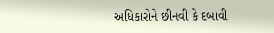અધિકારોને છીનવી કે દબાવી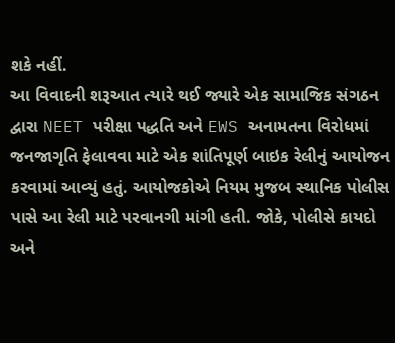શકે નહીં.
આ વિવાદની શરૂઆત ત્યારે થઈ જ્યારે એક સામાજિક સંગઠન દ્વારા NEET પરીક્ષા પદ્ધતિ અને EWS અનામતના વિરોધમાં જનજાગૃતિ ફેલાવવા માટે એક શાંતિપૂર્ણ બાઇક રેલીનું આયોજન કરવામાં આવ્યું હતું. આયોજકોએ નિયમ મુજબ સ્થાનિક પોલીસ પાસે આ રેલી માટે પરવાનગી માંગી હતી. જોકે, પોલીસે કાયદો અને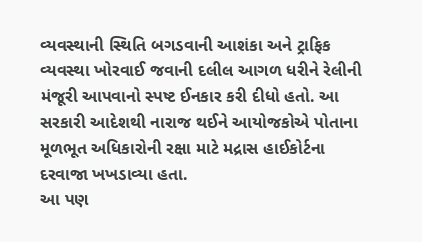વ્યવસ્થાની સ્થિતિ બગડવાની આશંકા અને ટ્રાફિક વ્યવસ્થા ખોરવાઈ જવાની દલીલ આગળ ધરીને રેલીની મંજૂરી આપવાનો સ્પષ્ટ ઈનકાર કરી દીધો હતો. આ સરકારી આદેશથી નારાજ થઈને આયોજકોએ પોતાના મૂળભૂત અધિકારોની રક્ષા માટે મદ્રાસ હાઈકોર્ટના દરવાજા ખખડાવ્યા હતા.
આ પણ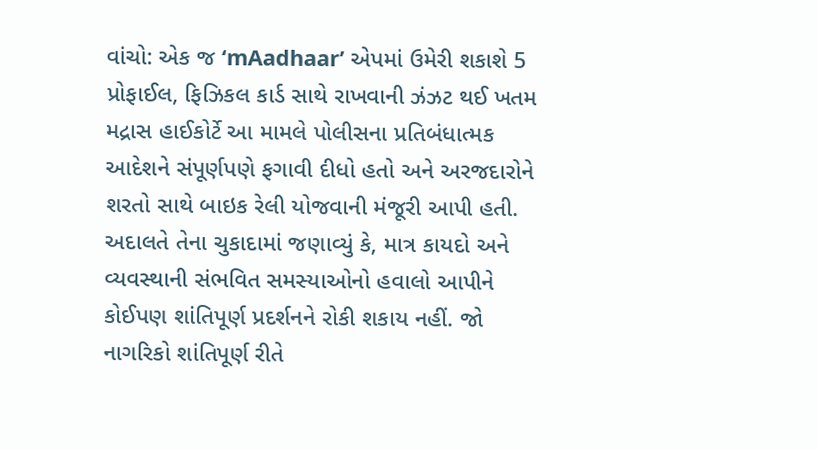વાંચો: એક જ ‘mAadhaar’ એપમાં ઉમેરી શકાશે 5 પ્રોફાઈલ, ફિઝિકલ કાર્ડ સાથે રાખવાની ઝંઝટ થઈ ખતમ
મદ્રાસ હાઈકોર્ટે આ મામલે પોલીસના પ્રતિબંધાત્મક આદેશને સંપૂર્ણપણે ફગાવી દીધો હતો અને અરજદારોને શરતો સાથે બાઇક રેલી યોજવાની મંજૂરી આપી હતી. અદાલતે તેના ચુકાદામાં જણાવ્યું કે, માત્ર કાયદો અને વ્યવસ્થાની સંભવિત સમસ્યાઓનો હવાલો આપીને કોઈપણ શાંતિપૂર્ણ પ્રદર્શનને રોકી શકાય નહીં. જો નાગરિકો શાંતિપૂર્ણ રીતે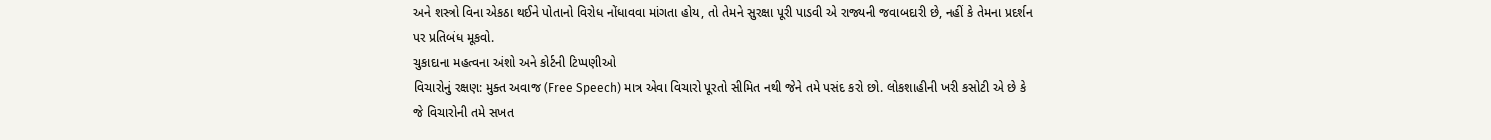અને શસ્ત્રો વિના એકઠા થઈને પોતાનો વિરોધ નોંધાવવા માંગતા હોય, તો તેમને સુરક્ષા પૂરી પાડવી એ રાજ્યની જવાબદારી છે, નહીં કે તેમના પ્રદર્શન પર પ્રતિબંધ મૂકવો.
ચુકાદાના મહત્વના અંશો અને કોર્ટની ટિપ્પણીઓ
વિચારોનું રક્ષણ: મુક્ત અવાજ (Free Speech) માત્ર એવા વિચારો પૂરતો સીમિત નથી જેને તમે પસંદ કરો છો. લોકશાહીની ખરી કસોટી એ છે કે જે વિચારોની તમે સખત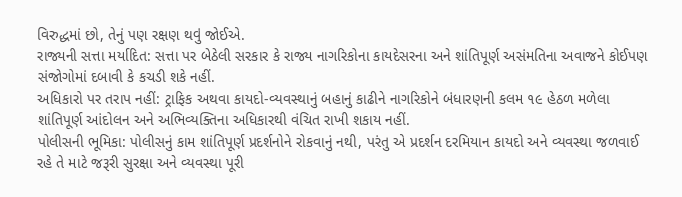વિરુદ્ધમાં છો, તેનું પણ રક્ષણ થવું જોઈએ.
રાજ્યની સત્તા મર્યાદિત: સત્તા પર બેઠેલી સરકાર કે રાજ્ય નાગરિકોના કાયદેસરના અને શાંતિપૂર્ણ અસંમતિના અવાજને કોઈપણ સંજોગોમાં દબાવી કે કચડી શકે નહીં.
અધિકારો પર તરાપ નહીં: ટ્રાફિક અથવા કાયદો-વ્યવસ્થાનું બહાનું કાઢીને નાગરિકોને બંધારણની કલમ ૧૯ હેઠળ મળેલા શાંતિપૂર્ણ આંદોલન અને અભિવ્યક્તિના અધિકારથી વંચિત રાખી શકાય નહીં.
પોલીસની ભૂમિકા: પોલીસનું કામ શાંતિપૂર્ણ પ્રદર્શનોને રોકવાનું નથી, પરંતુ એ પ્રદર્શન દરમિયાન કાયદો અને વ્યવસ્થા જળવાઈ રહે તે માટે જરૂરી સુરક્ષા અને વ્યવસ્થા પૂરી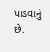પાડવાનું છે.